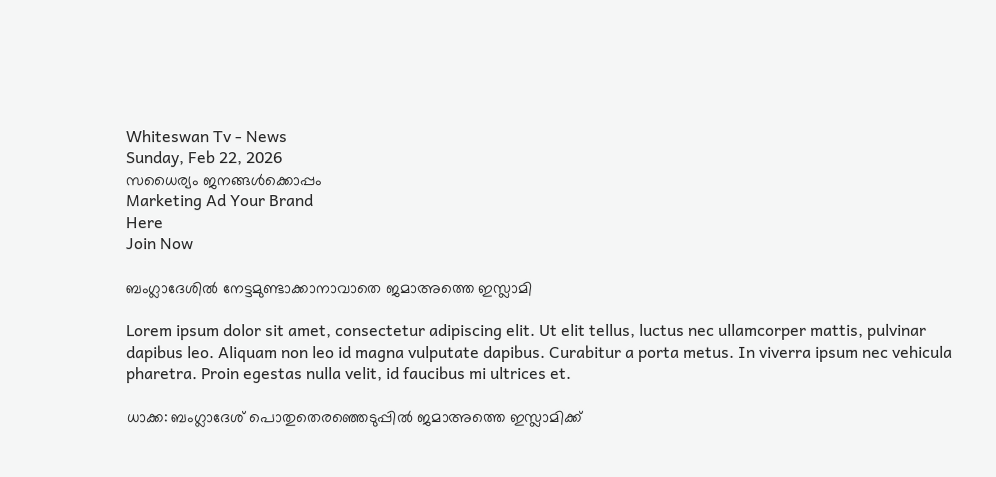Whiteswan Tv - News
Sunday, Feb 22, 2026
സധൈര്യം ജനങ്ങൾക്കൊപ്പം
Marketing Ad Your Brand
Here
Join Now

ബംഗ്ലാദേശിൽ നേട്ടമുണ്ടാക്കാനാവാതെ ജമാഅത്തെ ഇസ്ലാമി

Lorem ipsum dolor sit amet, consectetur adipiscing elit. Ut elit tellus, luctus nec ullamcorper mattis, pulvinar dapibus leo. Aliquam non leo id magna vulputate dapibus. Curabitur a porta metus. In viverra ipsum nec vehicula pharetra. Proin egestas nulla velit, id faucibus mi ultrices et.

ധാക്ക: ബംഗ്ലാദേശ് പൊതുതെരഞ്ഞെടുപ്പിൽ ജമാഅത്തെ ഇസ്ലാമിക്ക്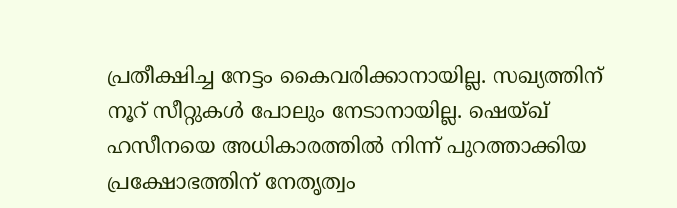പ്രതീക്ഷിച്ച നേട്ടം കൈവരിക്കാനായില്ല. സഖ്യത്തിന് നൂറ് സീറ്റുകൾ പോലും നേടാനായില്ല. ഷെയ്ഖ് ഹസീനയെ അധികാരത്തിൽ നിന്ന് പുറത്താക്കിയ പ്രക്ഷോഭത്തിന് നേതൃത്വം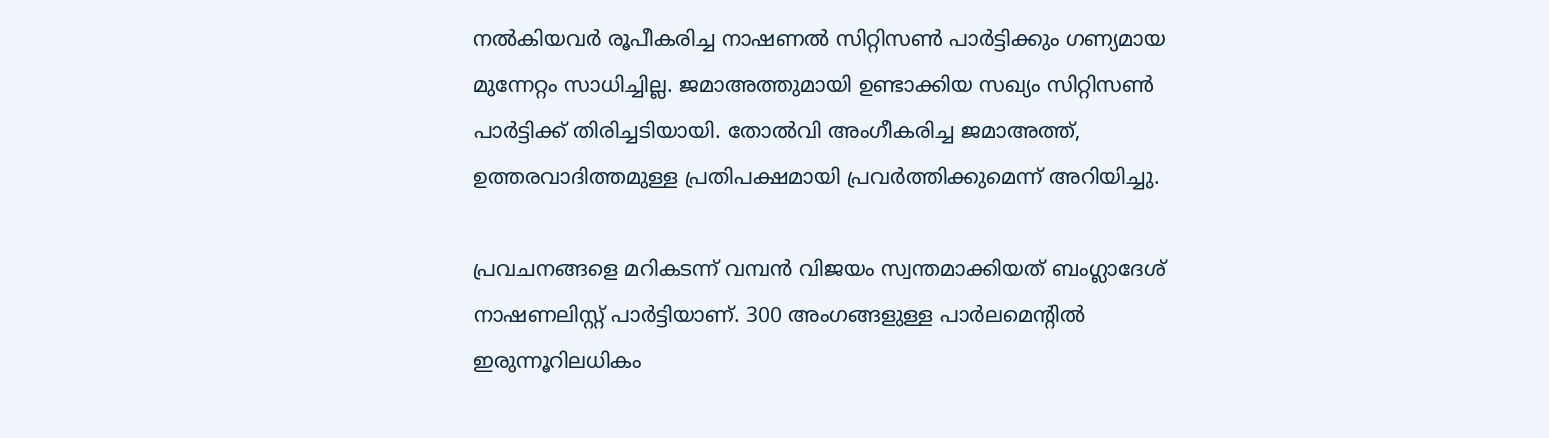നൽകിയവർ രൂപീകരിച്ച നാഷണൽ സിറ്റിസൺ പാർട്ടിക്കും ഗണ്യമായ മുന്നേറ്റം സാധിച്ചില്ല. ജമാഅത്തുമായി ഉണ്ടാക്കിയ സഖ്യം സിറ്റിസൺ പാർട്ടിക്ക് തിരിച്ചടിയായി. തോൽവി അംഗീകരിച്ച ജമാഅത്ത്, ഉത്തരവാദിത്തമുള്ള പ്രതിപക്ഷമായി പ്രവർത്തിക്കുമെന്ന് അറിയിച്ചു.

പ്രവചനങ്ങളെ മറികടന്ന് വമ്പൻ വിജയം സ്വന്തമാക്കിയത് ബംഗ്ലാദേശ് നാഷണലിസ്റ്റ് പാർട്ടിയാണ്. 300 അംഗങ്ങളുള്ള പാർലമെന്റിൽ ഇരുന്നൂറിലധികം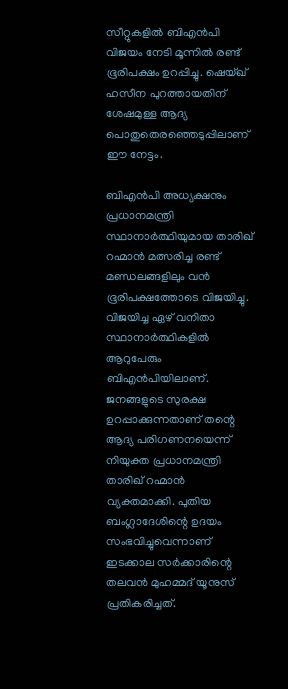സീറ്റുകളിൽ ബിഎൻപി വിജയം നേടി മൂന്നിൽ രണ്ട് ഭൂരിപക്ഷം ഉറപ്പിച്ചു. ഷെയ്ഖ് ഹസീന പുറത്തായതിന് ശേഷമുള്ള ആദ്യ പൊതുതെരഞ്ഞെടുപ്പിലാണ് ഈ നേട്ടം.

ബിഎൻപി അധ്യക്ഷനും പ്രധാനമന്ത്രി സ്ഥാനാർത്ഥിയുമായ താരിഖ് റഹ്മാൻ മത്സരിച്ച രണ്ട് മണ്ഡലങ്ങളിലും വൻ ഭൂരിപക്ഷത്തോടെ വിജയിച്ചു. വിജയിച്ച ഏഴ് വനിതാ സ്ഥാനാർത്ഥികളിൽ ആറുപേരും ബിഎൻപിയിലാണ്. ജനങ്ങളുടെ സുരക്ഷ ഉറപ്പാക്കുന്നതാണ് തന്റെ ആദ്യ പരിഗണനയെന്ന് നിയുക്ത പ്രധാനമന്ത്രി താരിഖ് റഹ്മാൻ വ്യക്തമാക്കി. പുതിയ ബംഗ്ലാദേശിന്റെ ഉദയം സംഭവിച്ചുവെന്നാണ് ഇടക്കാല സർക്കാരിന്റെ തലവൻ മുഹമ്മദ് യൂനുസ് പ്രതികരിച്ചത്.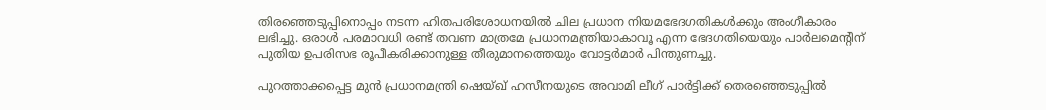തിരഞ്ഞെടുപ്പിനൊപ്പം നടന്ന ഹിതപരിശോധനയിൽ ചില പ്രധാന നിയമഭേദഗതികൾക്കും അംഗീകാരം ലഭിച്ചു. ഒരാൾ പരമാവധി രണ്ട് തവണ മാത്രമേ പ്രധാനമന്ത്രിയാകാവൂ എന്ന ഭേദഗതിയെയും പാർലമെന്റിന് പുതിയ ഉപരിസഭ രൂപീകരിക്കാനുള്ള തീരുമാനത്തെയും വോട്ടർമാർ പിന്തുണച്ചു.

പുറത്താക്കപ്പെട്ട മുൻ പ്രധാനമന്ത്രി ഷെയ്ഖ് ഹസീനയുടെ അവാമി ലീഗ് പാർട്ടിക്ക് തെരഞ്ഞെടുപ്പിൽ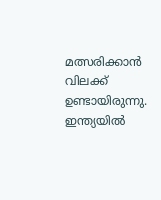മത്സരിക്കാൻ വിലക്ക് ഉണ്ടായിരുന്നു. ഇന്ത്യയിൽ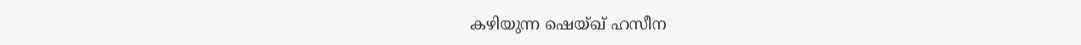കഴിയുന്ന ഷെയ്ഖ് ഹസീന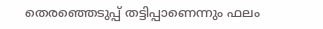തെരഞ്ഞെടുപ്പ് തട്ടിപ്പാണെന്നും ഫലം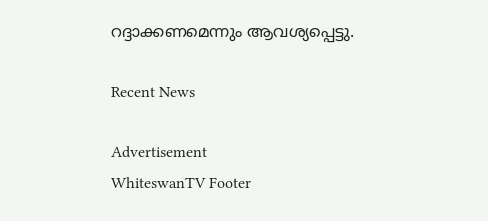റദ്ദാക്കണമെന്നും ആവശ്യപ്പെട്ടു.

Recent News

Advertisement
WhiteswanTV Footer